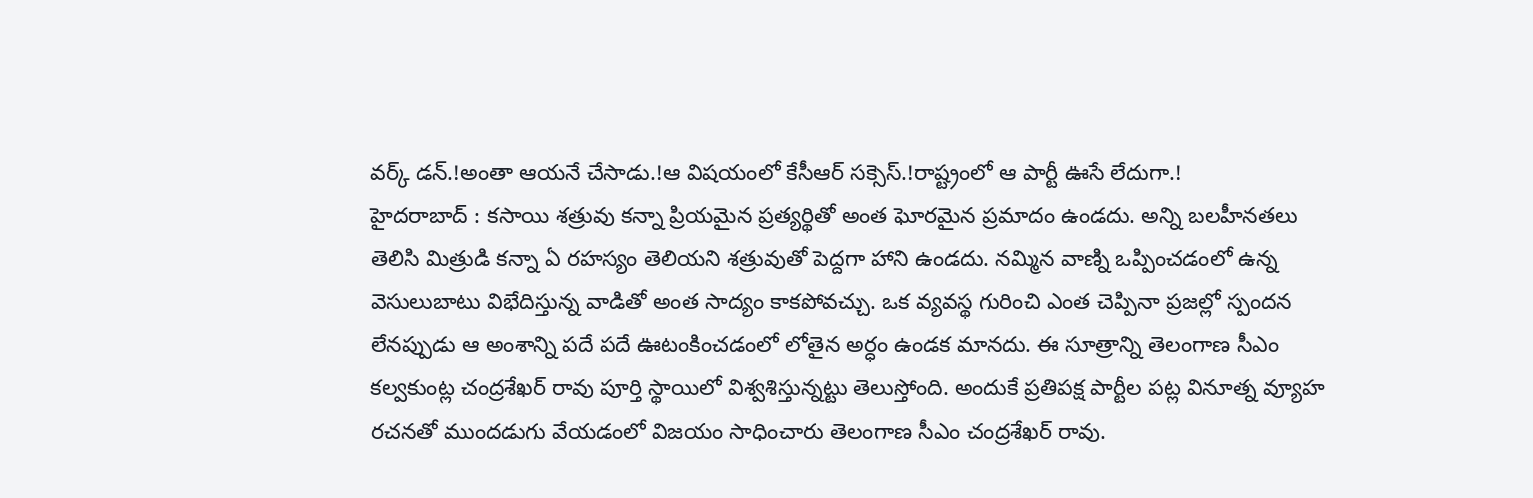వర్క్ డన్.!అంతా ఆయనే చేసాడు.!ఆ విషయంలో కేసీఆర్ సక్సెస్.!రాష్ట్రంలో ఆ పార్టీ ఊసే లేదుగా.!
హైదరాబాద్ : కసాయి శత్రువు కన్నా ప్రియమైన ప్రత్యర్థితో అంత ఘోరమైన ప్రమాదం ఉండదు. అన్ని బలహీనతలు తెలిసి మిత్రుడి కన్నా ఏ రహస్యం తెలియని శత్రువుతో పెద్దగా హాని ఉండదు. నమ్మిన వాణ్ని ఒప్పించడంలో ఉన్న వెసులుబాటు విభేదిస్తున్న వాడితో అంత సాద్యం కాకపోవచ్చు. ఒక వ్యవస్థ గురించి ఎంత చెప్పినా ప్రజల్లో స్పందన లేనప్పుడు ఆ అంశాన్ని పదే పదే ఊటంకించడంలో లోతైన అర్ధం ఉండక మానదు. ఈ సూత్రాన్ని తెలంగాణ సీఎం కల్వకుంట్ల చంద్రశేఖర్ రావు పూర్తి స్థాయిలో విశ్వశిస్తున్నట్టు తెలుస్తోంది. అందుకే ప్రతిపక్ష పార్టీల పట్ల వినూత్న వ్యూహ రచనతో ముందడుగు వేయడంలో విజయం సాధించారు తెలంగాణ సీఎం చంద్రశేఖర్ రావు.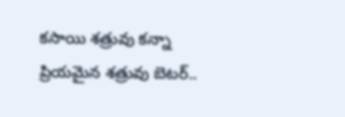కసాయి శత్రువు కన్నా ప్రియమైన శత్రువు బెటర్..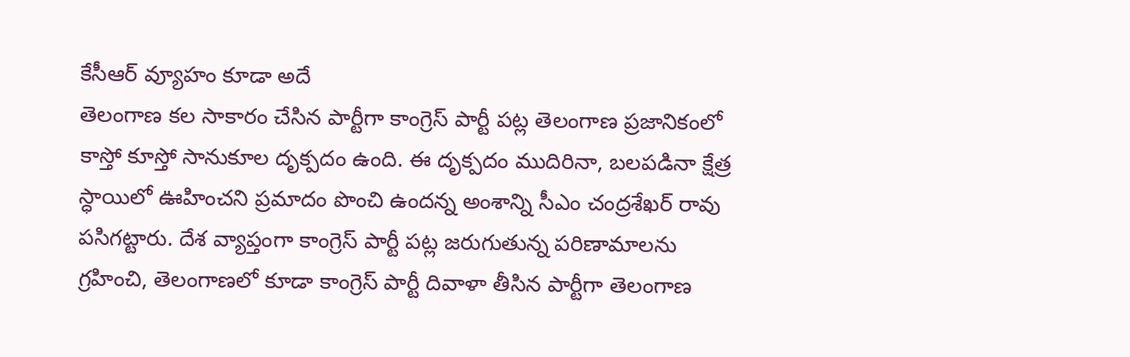కేసీఆర్ వ్యూహం కూడా అదే
తెలంగాణ కల సాకారం చేసిన పార్టీగా కాంగ్రెస్ పార్టీ పట్ల తెలంగాణ ప్రజానికంలో కాస్తో కూస్తో సానుకూల దృక్పదం ఉంది. ఈ దృక్పదం ముదిరినా, బలపడినా క్షేత్ర స్ధాయిలో ఊహించని ప్రమాదం పొంచి ఉందన్న అంశాన్ని సీఎం చంద్రశేఖర్ రావు పసిగట్టారు. దేశ వ్యాప్తంగా కాంగ్రెస్ పార్టీ పట్ల జరుగుతున్న పరిణామాలను గ్రహించి, తెలంగాణలో కూడా కాంగ్రెస్ పార్టీ దివాళా తీసిన పార్టీగా తెలంగాణ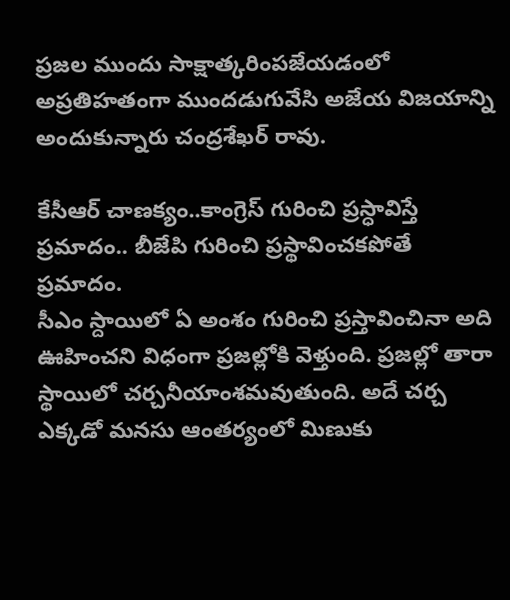ప్రజల ముందు సాక్షాత్కరింపజేయడంలో అప్రతిహతంగా ముందడుగువేసి అజేయ విజయాన్ని అందుకున్నారు చంద్రశేఖర్ రావు.

కేసీఆర్ చాణక్యం..కాంగ్రెస్ గురించి ప్రస్ధావిస్తే ప్రమాదం.. బీజేపి గురించి ప్రస్థావించకపోతే ప్రమాదం.
సీఎం స్దాయిలో ఏ అంశం గురించి ప్రస్తావించినా అది ఊహించని విధంగా ప్రజల్లోకి వెళ్తుంది. ప్రజల్లో తారా స్థాయిలో చర్చనీయాంశమవుతుంది. అదే చర్చ ఎక్కడో మనసు ఆంతర్యంలో మిణుకు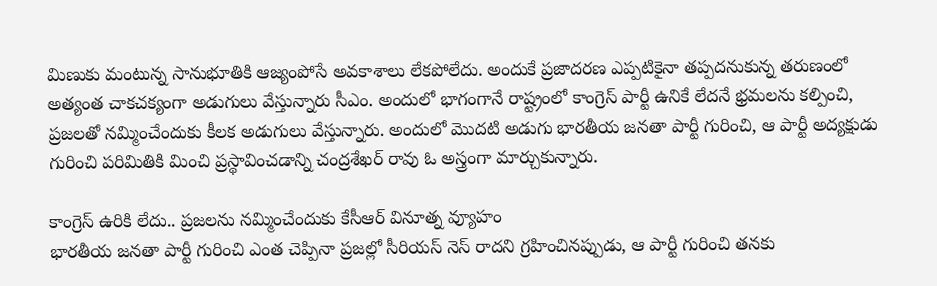మిణుకు మంటున్న సానుభూతికి ఆజ్యంపోసే అవకాశాలు లేకపోలేదు. అందుకే ప్రజాదరణ ఎప్పటికైనా తప్పదనుకున్న తరుణంలో అత్యంత చాకచక్యంగా అడుగులు వేస్తున్నారు సీఎం. అందులో భాగంగానే రాష్ట్రంలో కాంగ్రెస్ పార్టీ ఉనికే లేదనే భ్రమలను కల్పించి, ప్రజలతో నమ్మించేందుకు కీలక అడుగులు వేస్తున్నారు. అందులో మొదటి అడుగు భారతీయ జనతా పార్టీ గురించి, ఆ పార్టీ అద్యక్షుడు గురించి పరిమితికి మించి ప్రస్థావించడాన్ని చంద్రశేఖర్ రావు ఓ అస్త్రంగా మార్చుకున్నారు.

కాంగ్రెస్ ఉరికి లేదు.. ప్రజలను నమ్మించేందుకు కేసీఆర్ వినూత్న వ్యూహం
భారతీయ జనతా పార్టీ గురించి ఎంత చెప్పినా ప్రజల్లో సీరియస్ నెస్ రాదని గ్రహించినప్పుడు, ఆ పార్టీ గురించి తనకు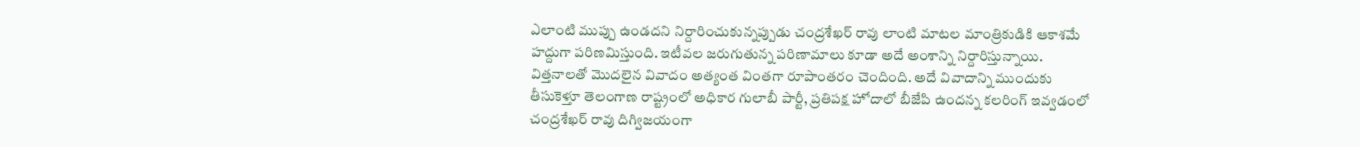ఎలాంటి ముప్పు ఉండదని నిర్దారించుకున్నప్పుడు చంద్రశేఖర్ రావు లాంటి మాటల మాంత్రికుడికి ఆకాశమే హద్దుగా పరిణమిస్తుంది. ఇటీవల జరుగుతున్న పరిణామాలు కూడా అదే అంశాన్ని నిర్దారిస్తున్నాయి. విత్తనాలతో మొదలైన వివాదం అత్యంత వింతగా రూపాంతరం చెందింది. అదే వివాదాన్ని ముందుకు తీసుకెళ్తూ తెలంగాణ రాష్ట్రంలో అధికార గులాబీ పార్టీ, ప్రతిపక్ష హోదాలో బీజేపి ఉందన్న కలరింగ్ ఇవ్వడంలో చంద్రశేఖర్ రావు దిగ్విజయంగా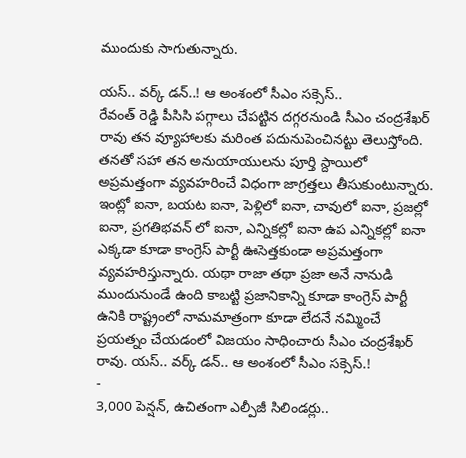ముందుకు సాగుతున్నారు.

యస్.. వర్క్ డన్..! ఆ అంశంలో సీఎం సక్సెస్..
రేవంత్ రెడ్డి పీసిసి పగ్గాలు చేపట్టిన దగ్గరనుండి సీఎం చంద్రశేఖర్ రావు తన వ్యూహాలకు మరింత పదునుపెంచినట్టు తెలుస్తోంది. తనతో సహా తన అనుయాయులను పూర్తి స్దాయిలో అప్రమత్తంగా వ్యవహరించే విధంగా జాగ్రత్తలు తీసుకుంటున్నారు. ఇంట్లో ఐనా, బయట ఐనా, పెళ్లిలో ఐనా, చావులో ఐనా, ప్రజల్లో ఐనా, ప్రగతిభవన్ లో ఐనా, ఎన్నికల్లో ఐనా ఉప ఎన్నికల్లో ఐనా ఎక్కడా కూడా కాంగ్రెస్ పార్టీ ఊసెత్తకుండా అప్రమత్తంగా వ్యవహరిస్తున్నారు. యథా రాజా తథా ప్రజా అనే నానుడి ముందునుండే ఉంది కాబట్టి ప్రజానికాన్ని కూడా కాంగ్రెస్ పార్టీ ఉనికి రాష్ట్రంలో నామమాత్రంగా కూడా లేదనే నమ్మించే ప్రయత్నం చేయడంలో విజయం సాధించారు సీఎం చంద్రశేఖర్ రావు. యస్.. వర్క్ డన్.. ఆ అంశంలో సీఎం సక్సెస్.!
-
3,000 పెన్షన్, ఉచితంగా ఎల్పీజీ సిలిండర్లు..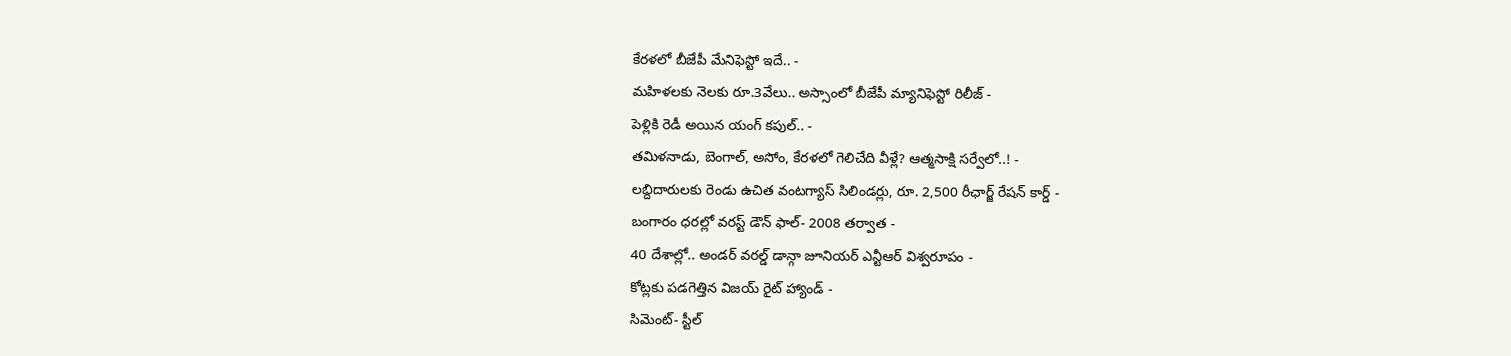కేరళలో బీజేపీ మేనిఫెస్టో ఇదే.. -
మహిళలకు నెలకు రూ.3వేలు.. అస్సాంలో బీజేపీ మ్యానిఫెస్టో రిలీజ్ -
పెళ్లికి రెడీ అయిన యంగ్ కపుల్.. -
తమిళనాడు, బెంగాల్, అసోం, కేరళలో గెలిచేది వీళ్లే? ఆత్మసాక్షి సర్వేలో..! -
లబ్దిదారులకు రెండు ఉచిత వంటగ్యాస్ సిలిండర్లు, రూ. 2,500 రీఛార్జ్ రేషన్ కార్డ్ -
బంగారం ధరల్లో వరస్ట్ డౌన్ ఫాల్- 2008 తర్వాత -
40 దేశాల్లో.. అండర్ వరల్డ్ డాన్గా జూనియర్ ఎన్టీఆర్ విశ్వరూపం -
కోట్లకు పడగెత్తిన విజయ్ రైట్ హ్యాండ్ -
సిమెంట్- స్టీల్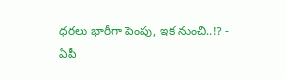ధరలు భారీగా పెంపు, ఇక నుంచి..!? -
ఏపీ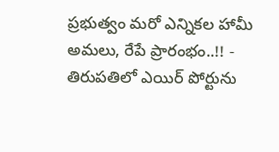ప్రభుత్వం మరో ఎన్నికల హామీ అమలు, రేపే ప్రారంభం..!! -
తిరుపతిలో ఎయిర్ పోర్టును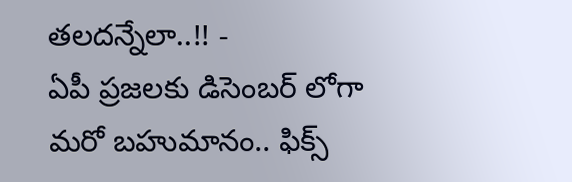తలదన్నేలా..!! -
ఏపీ ప్రజలకు డిసెంబర్ లోగా మరో బహుమానం.. ఫిక్స్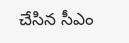చేసిన సీఎం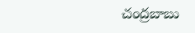చంద్రబాబు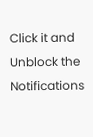Click it and Unblock the Notifications